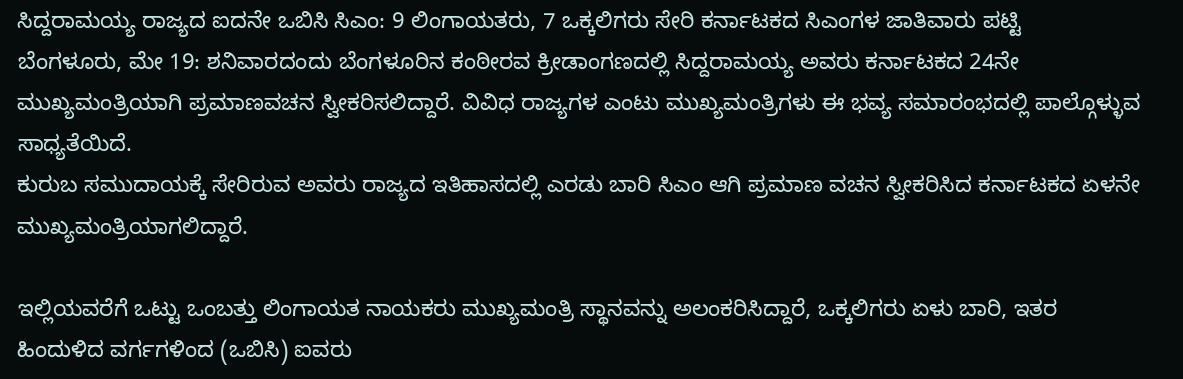ಸಿದ್ದರಾಮಯ್ಯ ರಾಜ್ಯದ ಐದನೇ ಒಬಿಸಿ ಸಿಎಂ: 9 ಲಿಂಗಾಯತರು, 7 ಒಕ್ಕಲಿಗರು ಸೇರಿ ಕರ್ನಾಟಕದ ಸಿಎಂಗಳ ಜಾತಿವಾರು ಪಟ್ಟಿ
ಬೆಂಗಳೂರು, ಮೇ 19: ಶನಿವಾರದಂದು ಬೆಂಗಳೂರಿನ ಕಂಠೀರವ ಕ್ರೀಡಾಂಗಣದಲ್ಲಿ ಸಿದ್ದರಾಮಯ್ಯ ಅವರು ಕರ್ನಾಟಕದ 24ನೇ ಮುಖ್ಯಮಂತ್ರಿಯಾಗಿ ಪ್ರಮಾಣವಚನ ಸ್ವೀಕರಿಸಲಿದ್ದಾರೆ. ವಿವಿಧ ರಾಜ್ಯಗಳ ಎಂಟು ಮುಖ್ಯಮಂತ್ರಿಗಳು ಈ ಭವ್ಯ ಸಮಾರಂಭದಲ್ಲಿ ಪಾಲ್ಗೊಳ್ಳುವ ಸಾಧ್ಯತೆಯಿದೆ.
ಕುರುಬ ಸಮುದಾಯಕ್ಕೆ ಸೇರಿರುವ ಅವರು ರಾಜ್ಯದ ಇತಿಹಾಸದಲ್ಲಿ ಎರಡು ಬಾರಿ ಸಿಎಂ ಆಗಿ ಪ್ರಮಾಣ ವಚನ ಸ್ವೀಕರಿಸಿದ ಕರ್ನಾಟಕದ ಏಳನೇ ಮುಖ್ಯಮಂತ್ರಿಯಾಗಲಿದ್ದಾರೆ.

ಇಲ್ಲಿಯವರೆಗೆ ಒಟ್ಟು ಒಂಬತ್ತು ಲಿಂಗಾಯತ ನಾಯಕರು ಮುಖ್ಯಮಂತ್ರಿ ಸ್ಥಾನವನ್ನು ಅಲಂಕರಿಸಿದ್ದಾರೆ, ಒಕ್ಕಲಿಗರು ಏಳು ಬಾರಿ, ಇತರ ಹಿಂದುಳಿದ ವರ್ಗಗಳಿಂದ (ಒಬಿಸಿ) ಐವರು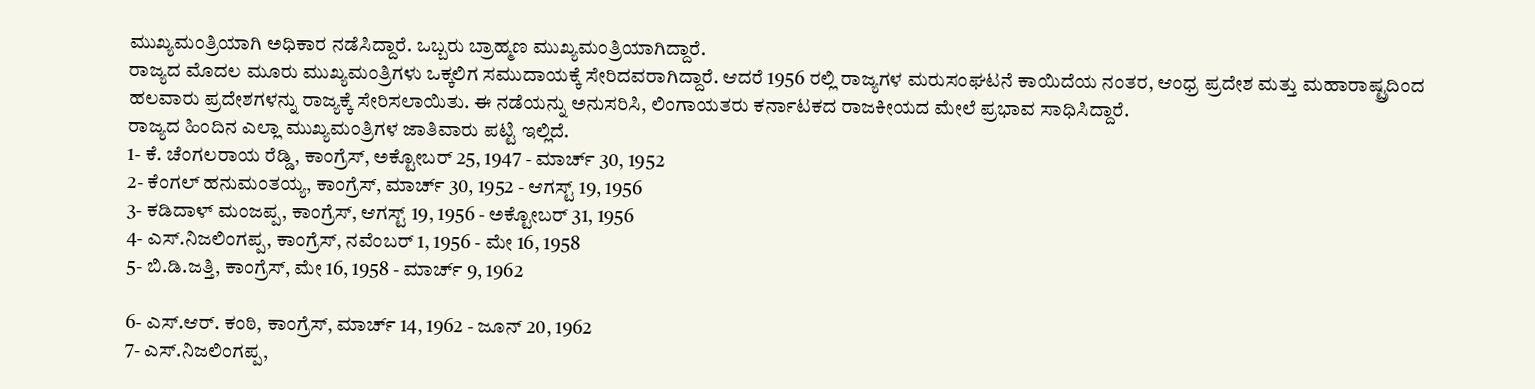ಮುಖ್ಯಮಂತ್ರಿಯಾಗಿ ಅಧಿಕಾರ ನಡೆಸಿದ್ದಾರೆ. ಒಬ್ಬರು ಬ್ರಾಹ್ಮಣ ಮುಖ್ಯಮಂತ್ರಿಯಾಗಿದ್ದಾರೆ.
ರಾಜ್ಯದ ಮೊದಲ ಮೂರು ಮುಖ್ಯಮಂತ್ರಿಗಳು ಒಕ್ಕಲಿಗ ಸಮುದಾಯಕ್ಕೆ ಸೇರಿದವರಾಗಿದ್ದಾರೆ. ಆದರೆ 1956 ರಲ್ಲಿ ರಾಜ್ಯಗಳ ಮರುಸಂಘಟನೆ ಕಾಯಿದೆಯ ನಂತರ, ಆಂಧ್ರ ಪ್ರದೇಶ ಮತ್ತು ಮಹಾರಾಷ್ಟ್ರದಿಂದ ಹಲವಾರು ಪ್ರದೇಶಗಳನ್ನು ರಾಜ್ಯಕ್ಕೆ ಸೇರಿಸಲಾಯಿತು. ಈ ನಡೆಯನ್ನು ಅನುಸರಿಸಿ, ಲಿಂಗಾಯತರು ಕರ್ನಾಟಕದ ರಾಜಕೀಯದ ಮೇಲೆ ಪ್ರಭಾವ ಸಾಧಿಸಿದ್ದಾರೆ.
ರಾಜ್ಯದ ಹಿಂದಿನ ಎಲ್ಲಾ ಮುಖ್ಯಮಂತ್ರಿಗಳ ಜಾತಿವಾರು ಪಟ್ಟಿ ಇಲ್ಲಿದೆ.
1- ಕೆ. ಚೆಂಗಲರಾಯ ರೆಡ್ಡಿ, ಕಾಂಗ್ರೆಸ್, ಅಕ್ಟೋಬರ್ 25, 1947 - ಮಾರ್ಚ್ 30, 1952
2- ಕೆಂಗಲ್ ಹನುಮಂತಯ್ಯ, ಕಾಂಗ್ರೆಸ್, ಮಾರ್ಚ್ 30, 1952 - ಆಗಸ್ಟ್ 19, 1956
3- ಕಡಿದಾಳ್ ಮಂಜಪ್ಪ, ಕಾಂಗ್ರೆಸ್, ಆಗಸ್ಟ್ 19, 1956 - ಅಕ್ಟೋಬರ್ 31, 1956
4- ಎಸ್.ನಿಜಲಿಂಗಪ್ಪ, ಕಾಂಗ್ರೆಸ್, ನವೆಂಬರ್ 1, 1956 - ಮೇ 16, 1958
5- ಬಿ.ಡಿ.ಜತ್ತಿ, ಕಾಂಗ್ರೆಸ್, ಮೇ 16, 1958 - ಮಾರ್ಚ್ 9, 1962

6- ಎಸ್.ಆರ್. ಕಂಠಿ, ಕಾಂಗ್ರೆಸ್, ಮಾರ್ಚ್ 14, 1962 - ಜೂನ್ 20, 1962
7- ಎಸ್.ನಿಜಲಿಂಗಪ್ಪ,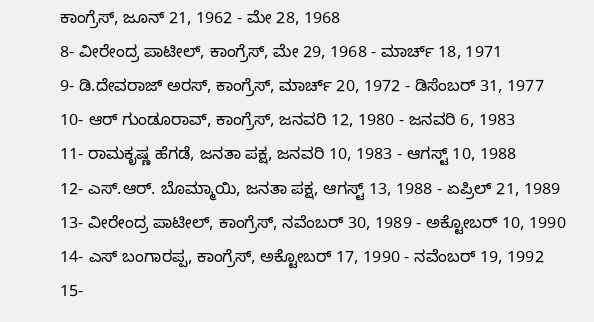ಕಾಂಗ್ರೆಸ್, ಜೂನ್ 21, 1962 - ಮೇ 28, 1968
8- ವೀರೇಂದ್ರ ಪಾಟೀಲ್, ಕಾಂಗ್ರೆಸ್, ಮೇ 29, 1968 - ಮಾರ್ಚ್ 18, 1971
9- ಡಿ.ದೇವರಾಜ್ ಅರಸ್, ಕಾಂಗ್ರೆಸ್, ಮಾರ್ಚ್ 20, 1972 - ಡಿಸೆಂಬರ್ 31, 1977
10- ಆರ್ ಗುಂಡೂರಾವ್, ಕಾಂಗ್ರೆಸ್, ಜನವರಿ 12, 1980 - ಜನವರಿ 6, 1983
11- ರಾಮಕೃಷ್ಣ ಹೆಗಡೆ, ಜನತಾ ಪಕ್ಷ, ಜನವರಿ 10, 1983 - ಆಗಸ್ಟ್ 10, 1988
12- ಎಸ್.ಆರ್. ಬೊಮ್ಮಾಯಿ, ಜನತಾ ಪಕ್ಷ, ಆಗಸ್ಟ್ 13, 1988 - ಏಪ್ರಿಲ್ 21, 1989
13- ವೀರೇಂದ್ರ ಪಾಟೀಲ್, ಕಾಂಗ್ರೆಸ್, ನವೆಂಬರ್ 30, 1989 - ಅಕ್ಟೋಬರ್ 10, 1990
14- ಎಸ್ ಬಂಗಾರಪ್ಪ, ಕಾಂಗ್ರೆಸ್, ಅಕ್ಟೋಬರ್ 17, 1990 - ನವೆಂಬರ್ 19, 1992
15-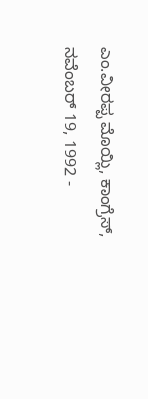ಎಂ.ವೀರಪ್ಪ ಮೊಯ್ಲಿ, ಕಾಂಗ್ರೆಸ್, ನವೆಂಬರ್ 19, 1992 -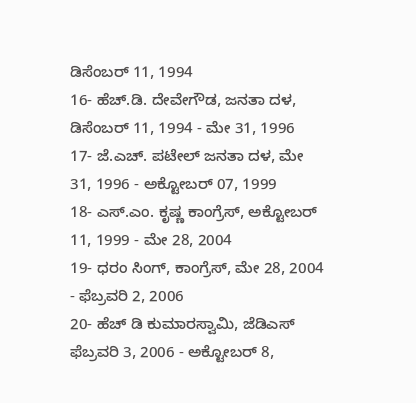ಡಿಸೆಂಬರ್ 11, 1994
16- ಹೆಚ್.ಡಿ. ದೇವೇಗೌಡ, ಜನತಾ ದಳ, ಡಿಸೆಂಬರ್ 11, 1994 - ಮೇ 31, 1996
17- ಜೆ.ಎಚ್. ಪಟೇಲ್ ಜನತಾ ದಳ, ಮೇ 31, 1996 - ಅಕ್ಟೋಬರ್ 07, 1999
18- ಎಸ್.ಎಂ. ಕೃಷ್ಣ ಕಾಂಗ್ರೆಸ್, ಅಕ್ಟೋಬರ್ 11, 1999 - ಮೇ 28, 2004
19- ಧರಂ ಸಿಂಗ್, ಕಾಂಗ್ರೆಸ್, ಮೇ 28, 2004 - ಫೆಬ್ರವರಿ 2, 2006
20- ಹೆಚ್ ಡಿ ಕುಮಾರಸ್ವಾಮಿ, ಜೆಡಿಎಸ್ ಫೆಬ್ರವರಿ 3, 2006 - ಅಕ್ಟೋಬರ್ 8,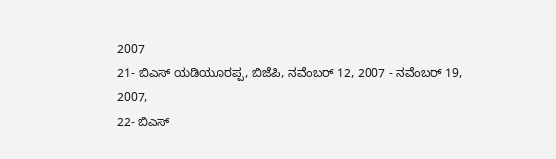2007
21- ಬಿಎಸ್ ಯಡಿಯೂರಪ್ಪ, ಬಿಜೆಪಿ, ನವೆಂಬರ್ 12, 2007 - ನವೆಂಬರ್ 19, 2007,
22- ಬಿಎಸ್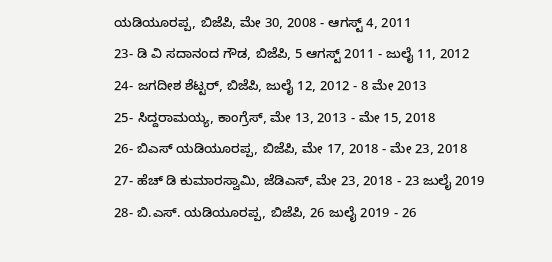ಯಡಿಯೂರಪ್ಪ, ಬಿಜೆಪಿ, ಮೇ 30, 2008 - ಆಗಸ್ಟ್ 4, 2011
23- ಡಿ ವಿ ಸದಾನಂದ ಗೌಡ, ಬಿಜೆಪಿ, 5 ಆಗಸ್ಟ್ 2011 - ಜುಲೈ 11, 2012
24- ಜಗದೀಶ ಶೆಟ್ಟರ್, ಬಿಜೆಪಿ, ಜುಲೈ 12, 2012 - 8 ಮೇ 2013
25- ಸಿದ್ದರಾಮಯ್ಯ, ಕಾಂಗ್ರೆಸ್, ಮೇ 13, 2013 - ಮೇ 15, 2018
26- ಬಿಎಸ್ ಯಡಿಯೂರಪ್ಪ, ಬಿಜೆಪಿ, ಮೇ 17, 2018 - ಮೇ 23, 2018
27- ಹೆಚ್ ಡಿ ಕುಮಾರಸ್ವಾಮಿ, ಜೆಡಿಎಸ್, ಮೇ 23, 2018 - 23 ಜುಲೈ 2019
28- ಬಿ.ಎಸ್. ಯಡಿಯೂರಪ್ಪ, ಬಿಜೆಪಿ, 26 ಜುಲೈ 2019 - 26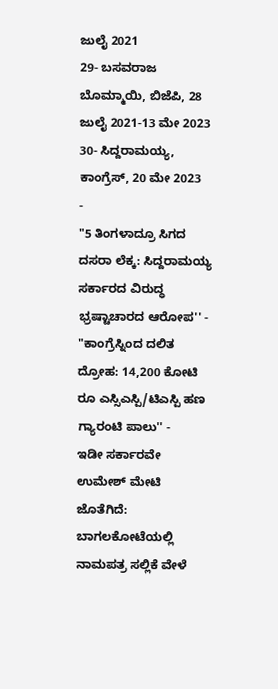ಜುಲೈ 2021
29- ಬಸವರಾಜ ಬೊಮ್ಮಾಯಿ, ಬಿಜೆಪಿ, 28 ಜುಲೈ 2021-13 ಮೇ 2023
30- ಸಿದ್ದರಾಮಯ್ಯ, ಕಾಂಗ್ರೆಸ್, 20 ಮೇ 2023
-
"5 ತಿಂಗಳಾದ್ರೂ ಸಿಗದ ದಸರಾ ಲೆಕ್ಕ: ಸಿದ್ದರಾಮಯ್ಯ ಸರ್ಕಾರದ ವಿರುದ್ಧ ಭ್ರಷ್ಟಾಚಾರದ ಆರೋಪ'' -
"ಕಾಂಗ್ರೆಸ್ನಿಂದ ದಲಿತ ದ್ರೋಹ: 14,200 ಕೋಟಿ ರೂ ಎಸ್ಸಿಎಸ್ಪಿ/ಟಿಎಸ್ಪಿ ಹಣ ಗ್ಯಾರಂಟಿ ಪಾಲು'' -
ಇಡೀ ಸರ್ಕಾರವೇ ಉಮೇಶ್ ಮೇಟಿ ಜೊತೆಗಿದೆ: ಬಾಗಲಕೋಟೆಯಲ್ಲಿ ನಾಮಪತ್ರ ಸಲ್ಲಿಕೆ ವೇಳೆ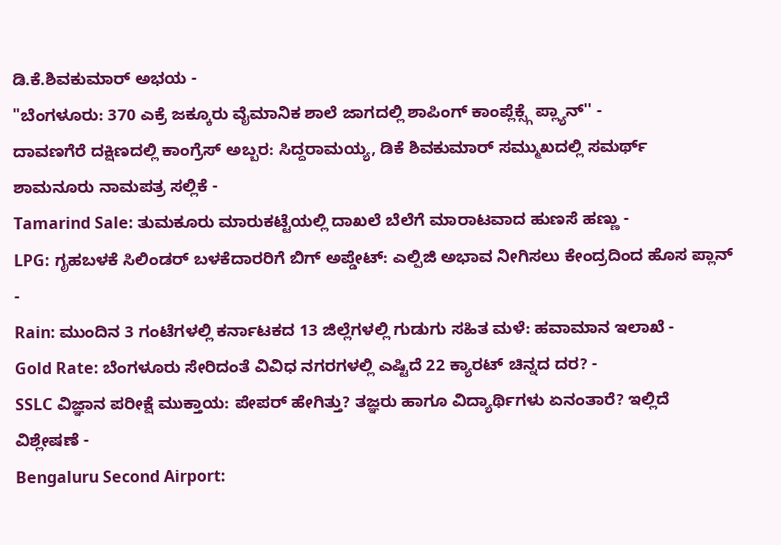ಡಿ.ಕೆ.ಶಿವಕುಮಾರ್ ಅಭಯ -
"ಬೆಂಗಳೂರು: 370 ಎಕ್ರೆ ಜಕ್ಕೂರು ವೈಮಾನಿಕ ಶಾಲೆ ಜಾಗದಲ್ಲಿ ಶಾಪಿಂಗ್ ಕಾಂಪ್ಲೆಕ್ಸ್ಗೆ ಪ್ಲ್ಯಾನ್'' -
ದಾವಣಗೆರೆ ದಕ್ಷಿಣದಲ್ಲಿ ಕಾಂಗ್ರೆಸ್ ಅಬ್ಬರ: ಸಿದ್ದರಾಮಯ್ಯ, ಡಿಕೆ ಶಿವಕುಮಾರ್ ಸಮ್ಮುಖದಲ್ಲಿ ಸಮರ್ಥ್ ಶಾಮನೂರು ನಾಮಪತ್ರ ಸಲ್ಲಿಕೆ -
Tamarind Sale: ತುಮಕೂರು ಮಾರುಕಟ್ಟೆಯಲ್ಲಿ ದಾಖಲೆ ಬೆಲೆಗೆ ಮಾರಾಟವಾದ ಹುಣಸೆ ಹಣ್ಣು -
LPG: ಗೃಹಬಳಕೆ ಸಿಲಿಂಡರ್ ಬಳಕೆದಾರರಿಗೆ ಬಿಗ್ ಅಪ್ಡೇಟ್: ಎಲ್ಪಿಜಿ ಅಭಾವ ನೀಗಿಸಲು ಕೇಂದ್ರದಿಂದ ಹೊಸ ಪ್ಲಾನ್ -
Rain: ಮುಂದಿನ 3 ಗಂಟೆಗಳಲ್ಲಿ ಕರ್ನಾಟಕದ 13 ಜಿಲ್ಲೆಗಳಲ್ಲಿ ಗುಡುಗು ಸಹಿತ ಮಳೆ: ಹವಾಮಾನ ಇಲಾಖೆ -
Gold Rate: ಬೆಂಗಳೂರು ಸೇರಿದಂತೆ ವಿವಿಧ ನಗರಗಳಲ್ಲಿ ಎಷ್ಟಿದೆ 22 ಕ್ಯಾರಟ್ ಚಿನ್ನದ ದರ? -
SSLC ವಿಜ್ಞಾನ ಪರೀಕ್ಷೆ ಮುಕ್ತಾಯ: ಪೇಪರ್ ಹೇಗಿತ್ತು? ತಜ್ಞರು ಹಾಗೂ ವಿದ್ಯಾರ್ಥಿಗಳು ಏನಂತಾರೆ? ಇಲ್ಲಿದೆ ವಿಶ್ಲೇಷಣೆ -
Bengaluru Second Airport: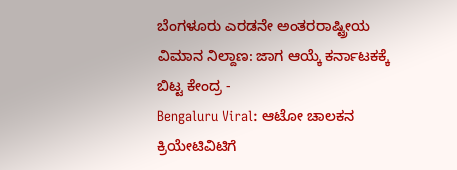ಬೆಂಗಳೂರು ಎರಡನೇ ಅಂತರರಾಷ್ಟ್ರೀಯ ವಿಮಾನ ನಿಲ್ದಾಣ: ಜಾಗ ಆಯ್ಕೆ ಕರ್ನಾಟಕಕ್ಕೆ ಬಿಟ್ಟ ಕೇಂದ್ರ -
Bengaluru Viral: ಆಟೋ ಚಾಲಕನ ಕ್ರಿಯೇಟಿವಿಟಿಗೆ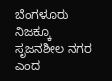ಬೆಂಗಳೂರು ನಿಜಕ್ಕೂ ಸೃಜನಶೀಲ ನಗರ ಎಂದ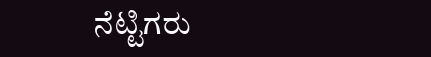ನೆಟ್ಟಿಗರು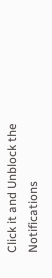Click it and Unblock the Notifications